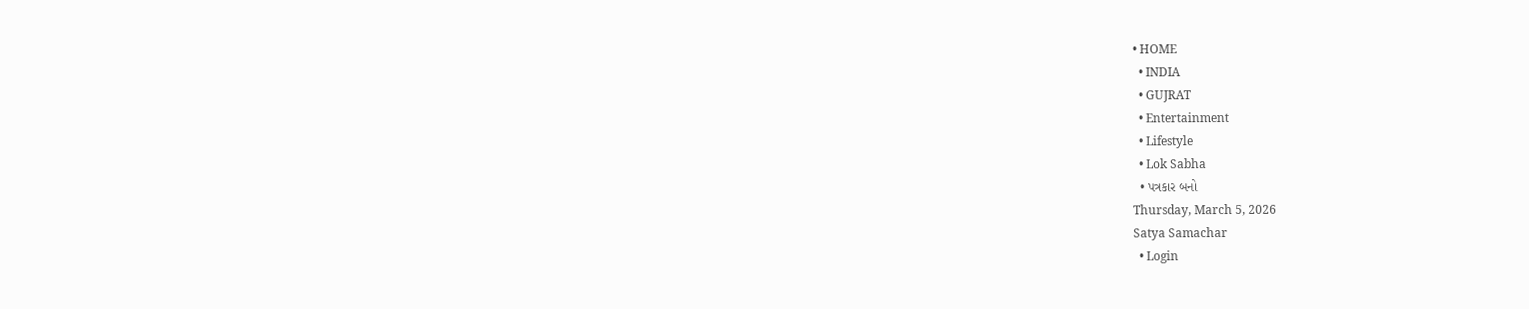• HOME
  • INDIA
  • GUJRAT
  • Entertainment
  • Lifestyle
  • Lok Sabha
  • પત્રકાર બનો
Thursday, March 5, 2026
Satya Samachar
  • Login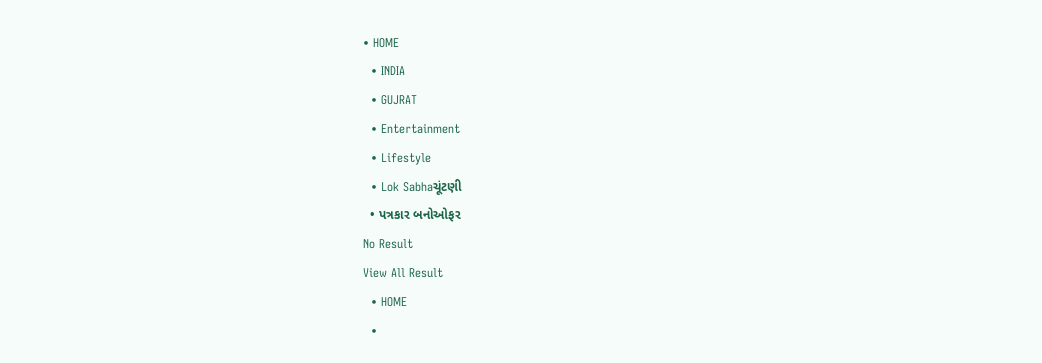• HOME
  • INDIA
  • GUJRAT
  • Entertainment
  • Lifestyle
  • Lok Sabhaચૂંટણી
  • પત્રકાર બનોઓફર
No Result
View All Result
  • HOME
  •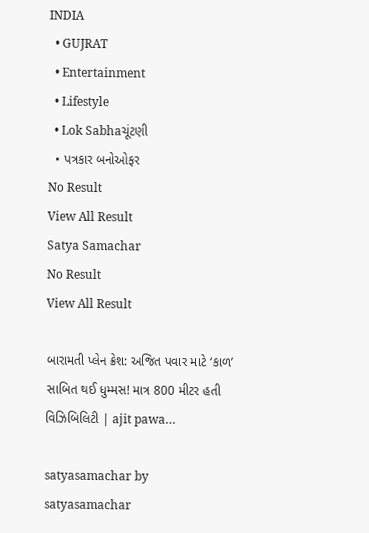INDIA
  • GUJRAT
  • Entertainment
  • Lifestyle
  • Lok Sabhaચૂંટણી
  • પત્રકાર બનોઓફર
No Result
View All Result
Satya Samachar
No Result
View All Result

બારામતી પ્લેન ક્રેશ: અજિત પવાર માટે ‘કાળ’ સાબિત થઈ ધુમ્મસ! માત્ર 800 મીટર હતી વિઝિબિલિટી | ajit pawa…

satyasamachar by satyasamachar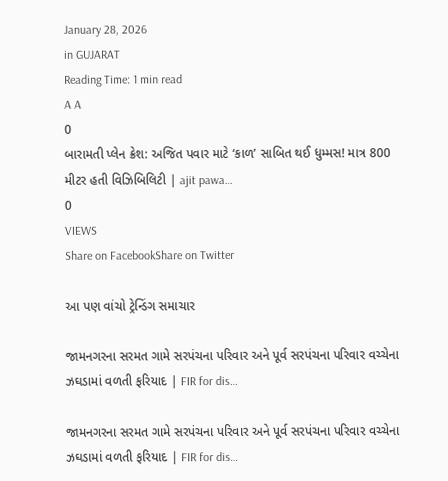January 28, 2026
in GUJARAT
Reading Time: 1 min read
A A
0
બારામતી પ્લેન ક્રેશ: અજિત પવાર માટે ‘કાળ’ સાબિત થઈ ધુમ્મસ! માત્ર 800 મીટર હતી વિઝિબિલિટી | ajit pawa…
0
VIEWS
Share on FacebookShare on Twitter

આ પણ વાંચો ટ્રેન્ડિંગ સમાચાર

જામનગરના સરમત ગામે સરપંચના પરિવાર અને પૂર્વ સરપંચના પરિવાર વચ્ચેના ઝઘડામાં વળતી ફરિયાદ | FIR for dis…

જામનગરના સરમત ગામે સરપંચના પરિવાર અને પૂર્વ સરપંચના પરિવાર વચ્ચેના ઝઘડામાં વળતી ફરિયાદ | FIR for dis…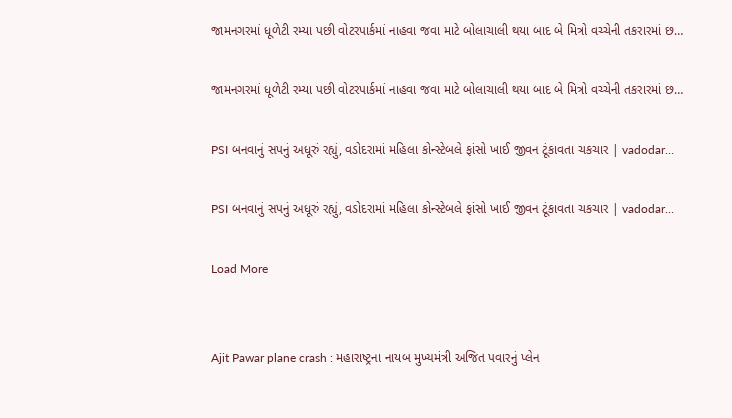જામનગરમાં ધૂળેટી રમ્યા પછી વોટરપાર્કમાં નાહવા જવા માટે બોલાચાલી થયા બાદ બે મિત્રો વચ્ચેની તકરારમાં છ…

જામનગરમાં ધૂળેટી રમ્યા પછી વોટરપાર્કમાં નાહવા જવા માટે બોલાચાલી થયા બાદ બે મિત્રો વચ્ચેની તકરારમાં છ…

PSI બનવાનું સપનું અધૂરું રહ્યું, વડોદરામાં મહિલા કોન્સ્ટેબલે ફાંસો ખાઈ જીવન ટૂંકાવતા ચકચાર | vadodar…

PSI બનવાનું સપનું અધૂરું રહ્યું, વડોદરામાં મહિલા કોન્સ્ટેબલે ફાંસો ખાઈ જીવન ટૂંકાવતા ચકચાર | vadodar…

Load More


Ajit Pawar plane crash : મહારાષ્ટ્રના નાયબ મુખ્યમંત્રી અજિત પવારનું પ્લેન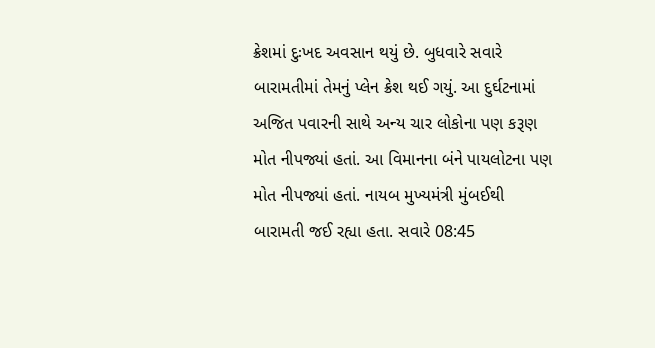ક્રેશમાં દુઃખદ અવસાન થયું છે. બુધવારે સવારે બારામતીમાં તેમનું પ્લેન ક્રેશ થઈ ગયું. આ દુર્ઘટનામાં અજિત પવારની સાથે અન્ય ચાર લોકોના પણ કરૂણ મોત નીપજ્યાં હતાં. આ વિમાનના બંને પાયલોટના પણ મોત નીપજ્યાં હતાં. નાયબ મુખ્યમંત્રી મુંબઈથી બારામતી જઈ રહ્યા હતા. સવારે 08:45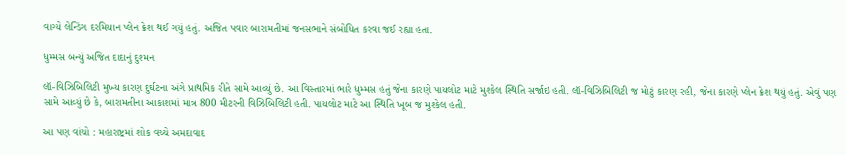વાગ્યે લેન્ડિંગ દરમિયાન પ્લેન ક્રેશ થઈ ગયું હતું. અજિત પવાર બારામતીમાં જનસભાને સંબોધિત કરવા જઈ રહ્યા હતા.

ધુમ્મસ બન્યું અજિત દાદાનું દુશ્મન

લૉ-વિઝિબિલિટી મુખ્ય કારણ દુર્ઘટના અંગે પ્રાથમિક રીતે સામે આવ્યું છે. આ વિસ્તારમાં ભારે ધુમ્મસ હતું જેના કારણે પાયલોટ માટે મુશ્કેલ સ્થિતિ સર્જાઇ હતી. લૉ-વિઝિબિલિટી જ મોટું કારણ રહી, જેના કારણે પ્લેન ક્રેશ થયું હતું. એવું પણ સામે આવ્યું છે કે, બારામતીના આકાશમાં માત્ર 800 મીટરની વિઝિબિલિટી હતી. પાયલોટ માટે આ સ્થિતિ ખૂબ જ મુશ્કેલ હતી.

આ પણ વાંચો : મહારાષ્ટ્રમાં શોક વચ્ચે અમદાવાદ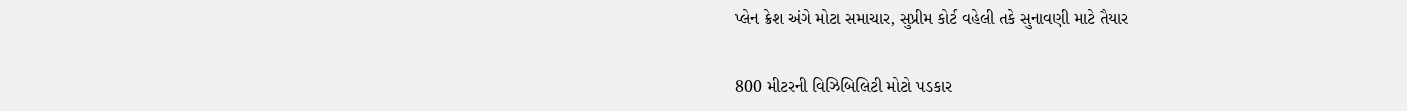પ્લેન ક્રેશ અંગે મોટા સમાચાર, સુપ્રીમ કોર્ટ વહેલી તકે સુનાવણી માટે તૈયાર

800 મીટરની વિઝિબિલિટી મોટો પડકાર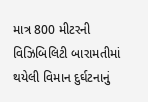માત્ર 800 મીટરની વિઝિબિલિટી બારામતીમાં થયેલી વિમાન દુર્ઘટનાનું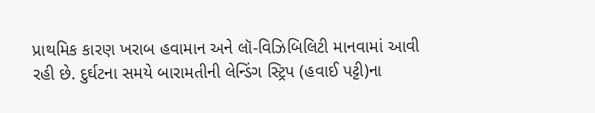પ્રાથમિક કારણ ખરાબ હવામાન અને લૉ-વિઝિબિલિટી માનવામાં આવી રહી છે. દુર્ઘટના સમયે બારામતીની લેન્ડિંગ સ્ટ્રિપ (હવાઈ પટ્ટી)ના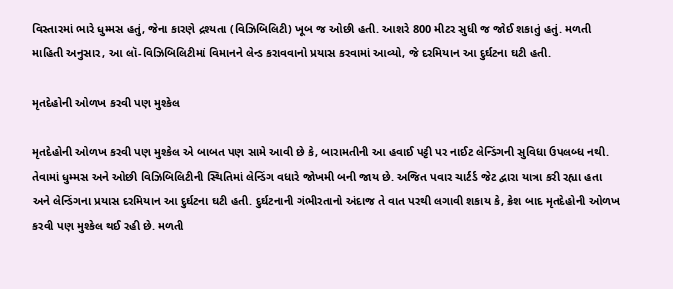વિસ્તારમાં ભારે ધુમ્મસ હતું, જેના કારણે દ્રશ્યતા (વિઝિબિલિટી) ખૂબ જ ઓછી હતી. આશરે 800 મીટર સુધી જ જોઈ શકાતું હતું. મળતી માહિતી અનુસાર, આ લૉ-વિઝિબિલિટીમાં વિમાનને લેન્ડ કરાવવાનો પ્રયાસ કરવામાં આવ્યો, જે દરમિયાન આ દુર્ઘટના ઘટી હતી.

મૃતદેહોની ઓળખ કરવી પણ મુશ્કેલ

મૃતદેહોની ઓળખ કરવી પણ મુશ્કેલ એ બાબત પણ સામે આવી છે કે, બારામતીની આ હવાઈ પટ્ટી પર નાઈટ લેન્ડિંગની સુવિધા ઉપલબ્ધ નથી. તેવામાં ધુમ્મસ અને ઓછી વિઝિબિલિટીની સ્થિતિમાં લેન્ડિંગ વધારે જોખમી બની જાય છે. અજિત પવાર ચાર્ટર્ડ જેટ દ્વારા યાત્રા કરી રહ્યા હતા અને લેન્ડિંગના પ્રયાસ દરમિયાન આ દુર્ઘટના ઘટી હતી. દુર્ઘટનાની ગંભીરતાનો અંદાજ તે વાત પરથી લગાવી શકાય કે, ક્રેશ બાદ મૃતદેહોની ઓળખ કરવી પણ મુશ્કેલ થઈ રહી છે. મળતી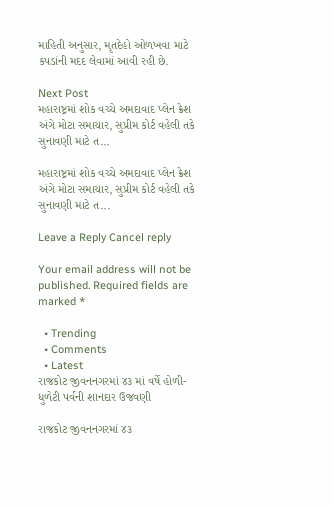માહિતી અનુસાર, મૃતદેહો ઓળખવા માટે કપડાંની મદદ લેવામાં આવી રહી છે.

Next Post
મહારાષ્ટ્રમાં શોક વચ્ચે અમદાવાદ પ્લેન ક્રેશ અંગે મોટા સમાચાર, સુપ્રીમ કોર્ટ વહેલી તકે સુનાવણી માટે ત…

મહારાષ્ટ્રમાં શોક વચ્ચે અમદાવાદ પ્લેન ક્રેશ અંગે મોટા સમાચાર, સુપ્રીમ કોર્ટ વહેલી તકે સુનાવણી માટે ત...

Leave a Reply Cancel reply

Your email address will not be published. Required fields are marked *

  • Trending
  • Comments
  • Latest
રાજકોટ જીવનનગરમાં ૪૩ માં વર્ષે હોળી-ધુળેટી પર્વની શાનદાર ઉજવણી

રાજકોટ જીવનનગરમાં ૪૩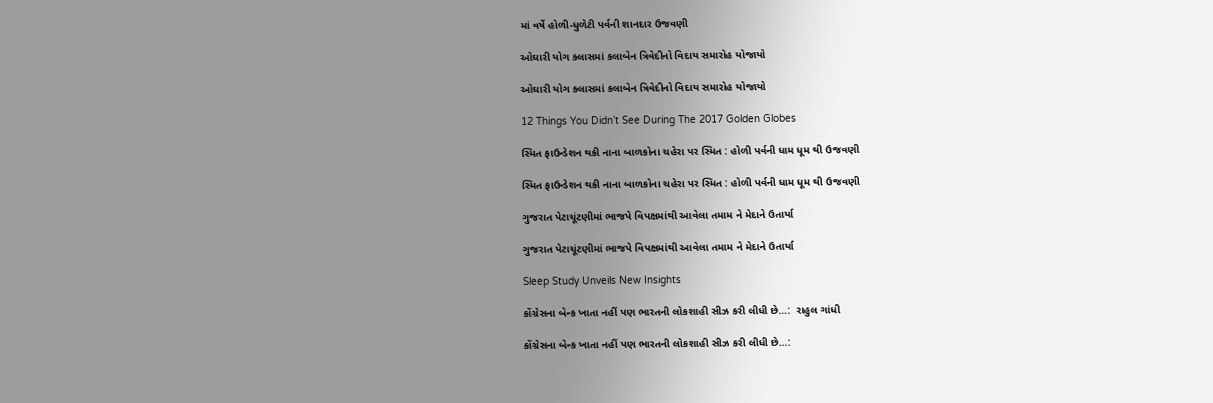માં વર્ષે હોળી-ધુળેટી પર્વની શાનદાર ઉજવણી

ઓઘારી યોગ ક્લાસમાં કલાબેન ત્રિવેદીનો વિદાય સમારોહ યોજાયો

ઓઘારી યોગ ક્લાસમાં કલાબેન ત્રિવેદીનો વિદાય સમારોહ યોજાયો

12 Things You Didn’t See During The 2017 Golden Globes

સ્મિત ફાઉન્ડેશન થકી નાના બાળકોના ચહેરા પર સ્મિત : હોળી પર્વની ધામ ધૂમ થી ઉજવણી

સ્મિત ફાઉન્ડેશન થકી નાના બાળકોના ચહેરા પર સ્મિત : હોળી પર્વની ધામ ધૂમ થી ઉજવણી

ગુજરાત પેટાચૂંટણીમાં ભાજપે વિપક્ષમાંથી આવેલા તમામ ને મેદાને ઉતાર્યા

ગુજરાત પેટાચૂંટણીમાં ભાજપે વિપક્ષમાંથી આવેલા તમામ ને મેદાને ઉતાર્યા

Sleep Study Unveils New Insights

કોંગ્રેસના બેન્ક ખાતા નહીં પણ ભારતની લોકશાહી સીઝ કરી લીધી છે…:  રાહુલ ગાંધી

કોંગ્રેસના બેન્ક ખાતા નહીં પણ ભારતની લોકશાહી સીઝ કરી લીધી છે…: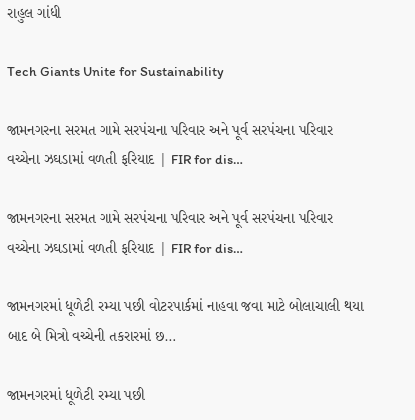રાહુલ ગાંધી

Tech Giants Unite for Sustainability

જામનગરના સરમત ગામે સરપંચના પરિવાર અને પૂર્વ સરપંચના પરિવાર વચ્ચેના ઝઘડામાં વળતી ફરિયાદ | FIR for dis…

જામનગરના સરમત ગામે સરપંચના પરિવાર અને પૂર્વ સરપંચના પરિવાર વચ્ચેના ઝઘડામાં વળતી ફરિયાદ | FIR for dis…

જામનગરમાં ધૂળેટી રમ્યા પછી વોટરપાર્કમાં નાહવા જવા માટે બોલાચાલી થયા બાદ બે મિત્રો વચ્ચેની તકરારમાં છ…

જામનગરમાં ધૂળેટી રમ્યા પછી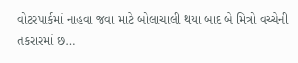વોટરપાર્કમાં નાહવા જવા માટે બોલાચાલી થયા બાદ બે મિત્રો વચ્ચેની તકરારમાં છ…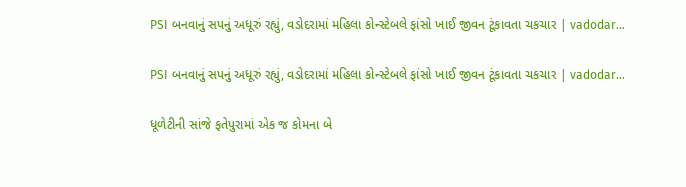PSI બનવાનું સપનું અધૂરું રહ્યું, વડોદરામાં મહિલા કોન્સ્ટેબલે ફાંસો ખાઈ જીવન ટૂંકાવતા ચકચાર | vadodar…

PSI બનવાનું સપનું અધૂરું રહ્યું, વડોદરામાં મહિલા કોન્સ્ટેબલે ફાંસો ખાઈ જીવન ટૂંકાવતા ચકચાર | vadodar…

ધૂળેટીની સાંજે ફતેપુરામાં એક જ કોમના બે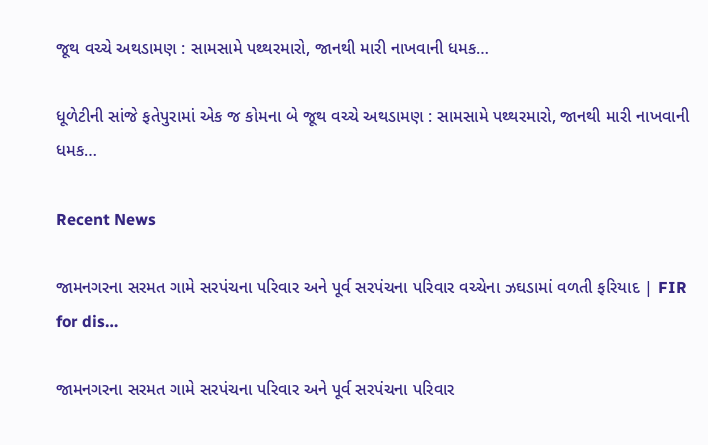જૂથ વચ્ચે અથડામણ : સામસામે પથ્થરમારો, જાનથી મારી નાખવાની ધમક…

ધૂળેટીની સાંજે ફતેપુરામાં એક જ કોમના બે જૂથ વચ્ચે અથડામણ : સામસામે પથ્થરમારો, જાનથી મારી નાખવાની ધમક…

Recent News

જામનગરના સરમત ગામે સરપંચના પરિવાર અને પૂર્વ સરપંચના પરિવાર વચ્ચેના ઝઘડામાં વળતી ફરિયાદ | FIR for dis…

જામનગરના સરમત ગામે સરપંચના પરિવાર અને પૂર્વ સરપંચના પરિવાર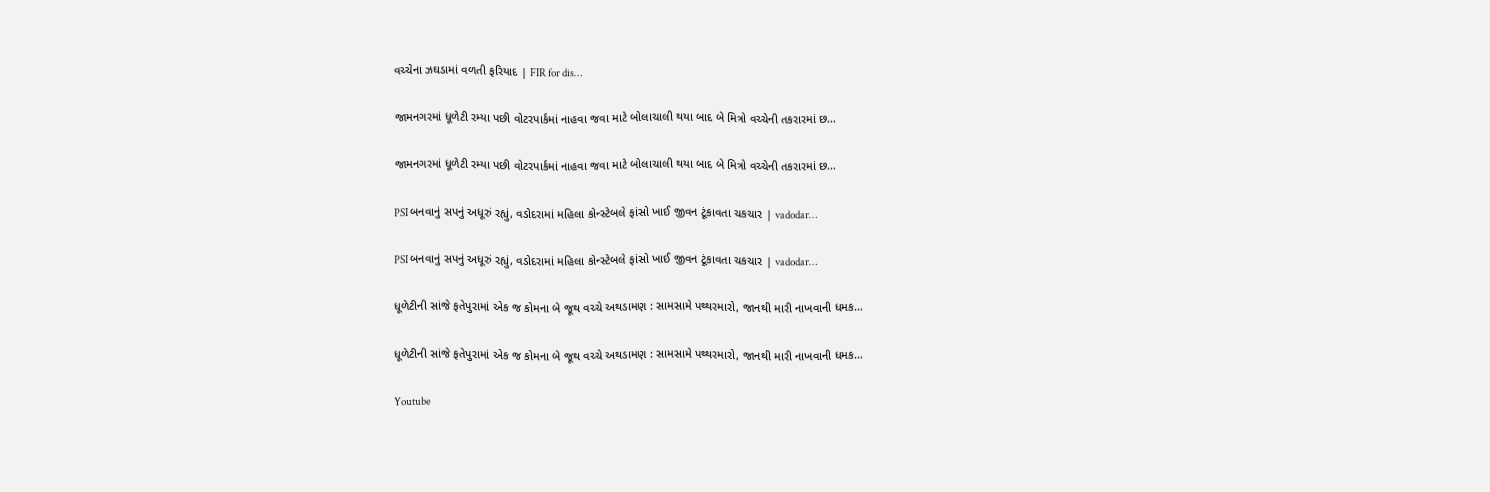વચ્ચેના ઝઘડામાં વળતી ફરિયાદ | FIR for dis…

જામનગરમાં ધૂળેટી રમ્યા પછી વોટરપાર્કમાં નાહવા જવા માટે બોલાચાલી થયા બાદ બે મિત્રો વચ્ચેની તકરારમાં છ…

જામનગરમાં ધૂળેટી રમ્યા પછી વોટરપાર્કમાં નાહવા જવા માટે બોલાચાલી થયા બાદ બે મિત્રો વચ્ચેની તકરારમાં છ…

PSI બનવાનું સપનું અધૂરું રહ્યું, વડોદરામાં મહિલા કોન્સ્ટેબલે ફાંસો ખાઈ જીવન ટૂંકાવતા ચકચાર | vadodar…

PSI બનવાનું સપનું અધૂરું રહ્યું, વડોદરામાં મહિલા કોન્સ્ટેબલે ફાંસો ખાઈ જીવન ટૂંકાવતા ચકચાર | vadodar…

ધૂળેટીની સાંજે ફતેપુરામાં એક જ કોમના બે જૂથ વચ્ચે અથડામણ : સામસામે પથ્થરમારો, જાનથી મારી નાખવાની ધમક…

ધૂળેટીની સાંજે ફતેપુરામાં એક જ કોમના બે જૂથ વચ્ચે અથડામણ : સામસામે પથ્થરમારો, જાનથી મારી નાખવાની ધમક…

Youtube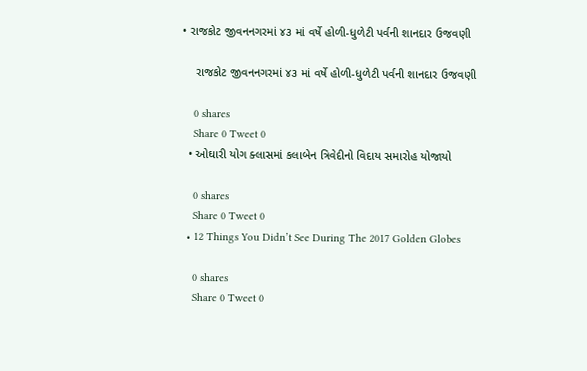• રાજકોટ જીવનનગરમાં ૪૩ માં વર્ષે હોળી-ધુળેટી પર્વની શાનદાર ઉજવણી

    રાજકોટ જીવનનગરમાં ૪૩ માં વર્ષે હોળી-ધુળેટી પર્વની શાનદાર ઉજવણી

    0 shares
    Share 0 Tweet 0
  • ઓઘારી યોગ ક્લાસમાં કલાબેન ત્રિવેદીનો વિદાય સમારોહ યોજાયો

    0 shares
    Share 0 Tweet 0
  • 12 Things You Didn’t See During The 2017 Golden Globes

    0 shares
    Share 0 Tweet 0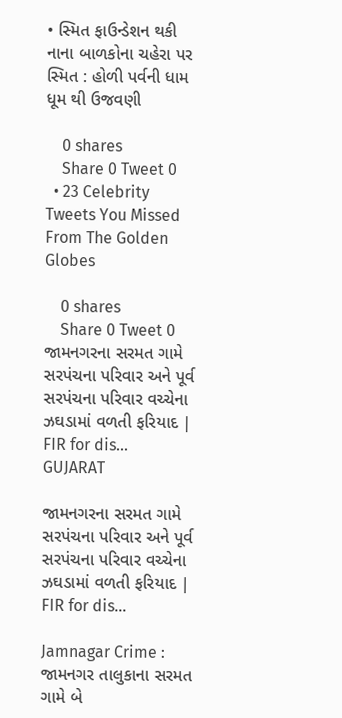• સ્મિત ફાઉન્ડેશન થકી નાના બાળકોના ચહેરા પર સ્મિત : હોળી પર્વની ધામ ધૂમ થી ઉજવણી

    0 shares
    Share 0 Tweet 0
  • 23 Celebrity Tweets You Missed From The Golden Globes

    0 shares
    Share 0 Tweet 0
જામનગરના સરમત ગામે સરપંચના પરિવાર અને પૂર્વ સરપંચના પરિવાર વચ્ચેના ઝઘડામાં વળતી ફરિયાદ | FIR for dis…
GUJARAT

જામનગરના સરમત ગામે સરપંચના પરિવાર અને પૂર્વ સરપંચના પરિવાર વચ્ચેના ઝઘડામાં વળતી ફરિયાદ | FIR for dis…

Jamnagar Crime : જામનગર તાલુકાના સરમત ગામે બે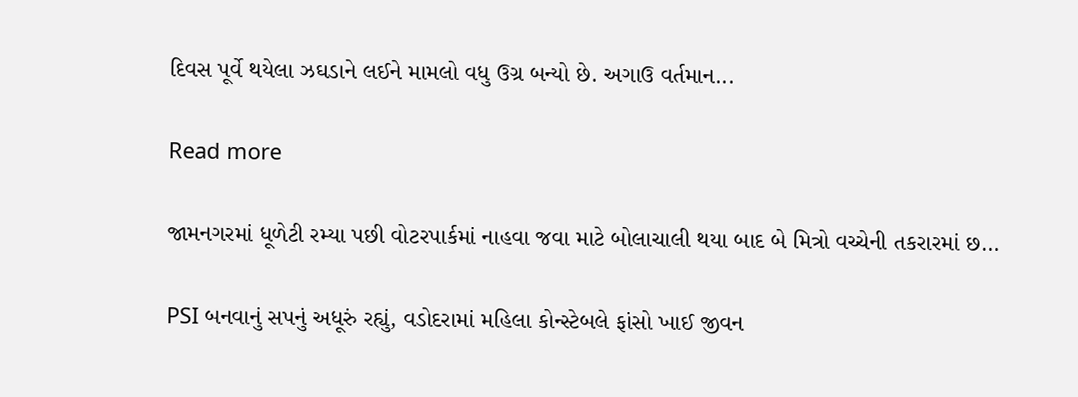દિવસ પૂર્વે થયેલા ઝઘડાને લઈને મામલો વધુ ઉગ્ર બન્યો છે. અગાઉ વર્તમાન...

Read more

જામનગરમાં ધૂળેટી રમ્યા પછી વોટરપાર્કમાં નાહવા જવા માટે બોલાચાલી થયા બાદ બે મિત્રો વચ્ચેની તકરારમાં છ…

PSI બનવાનું સપનું અધૂરું રહ્યું, વડોદરામાં મહિલા કોન્સ્ટેબલે ફાંસો ખાઈ જીવન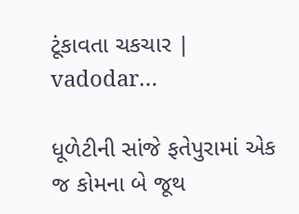ટૂંકાવતા ચકચાર | vadodar…

ધૂળેટીની સાંજે ફતેપુરામાં એક જ કોમના બે જૂથ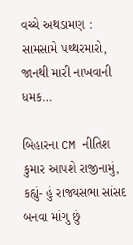વચ્ચે અથડામણ : સામસામે પથ્થરમારો, જાનથી મારી નાખવાની ધમક…

બિહારના CM નીતિશ કુમાર આપશે રાજીનામું, કહ્યું- હું રાજ્યસભા સાંસદ બનવા માંગુ છું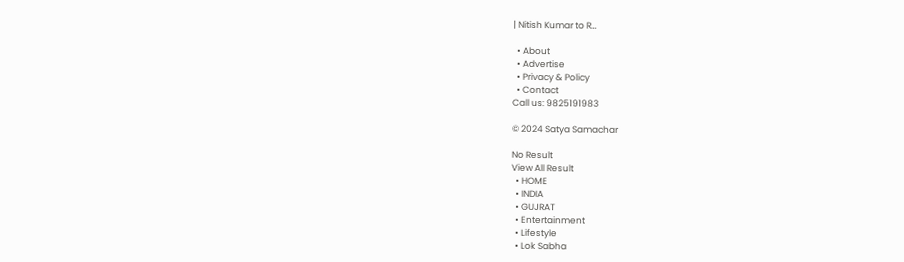| Nitish Kumar to R…

  • About
  • Advertise
  • Privacy & Policy
  • Contact
Call us: 9825191983

© 2024 Satya Samachar

No Result
View All Result
  • HOME
  • INDIA
  • GUJRAT
  • Entertainment
  • Lifestyle
  • Lok Sabha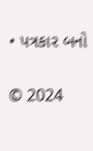• પત્રકાર બનો

© 2024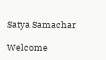Satya Samachar

Welcome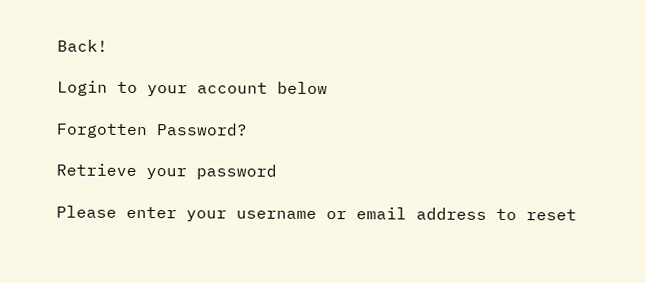Back!

Login to your account below

Forgotten Password?

Retrieve your password

Please enter your username or email address to reset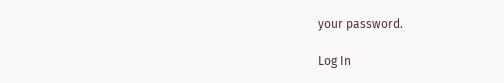your password.

Log In